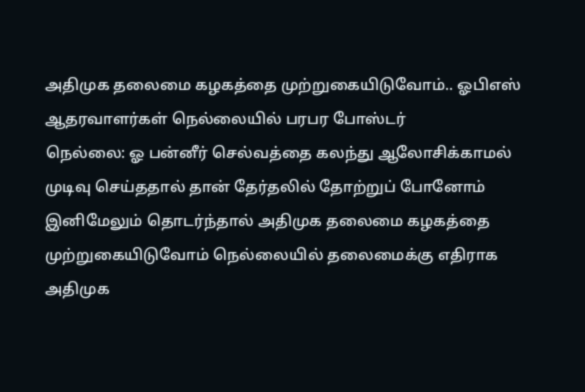அதிமுக தலைமை கழகத்தை முற்றுகையிடுவோம்.. ஓபிஎஸ் ஆதரவாளர்கள் நெல்லையில் பரபர போஸ்டர்
நெல்லை: ஓ பன்னீர் செல்வத்தை கலந்து ஆலோசிக்காமல் முடிவு செய்ததால் தான் தேர்தலில் தோற்றுப் போனோம் இனிமேலும் தொடர்ந்தால் அதிமுக தலைமை கழகத்தை முற்றுகையிடுவோம் நெல்லையில் தலைமைக்கு எதிராக அதிமுக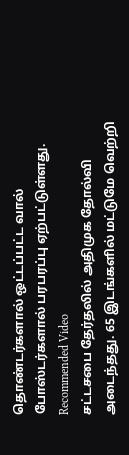தொண்டர்களால் ஒட்டப்பட்ட வால் போஸ்டர்களால் பரபரப்பு ஏற்பட்டுள்ளது.
Recommended Video
சட்டசபை தேர்தலில் அதிமுக தோல்வி அடைந்தது. 65 இடங்களில் மட்டுமே வெற்றி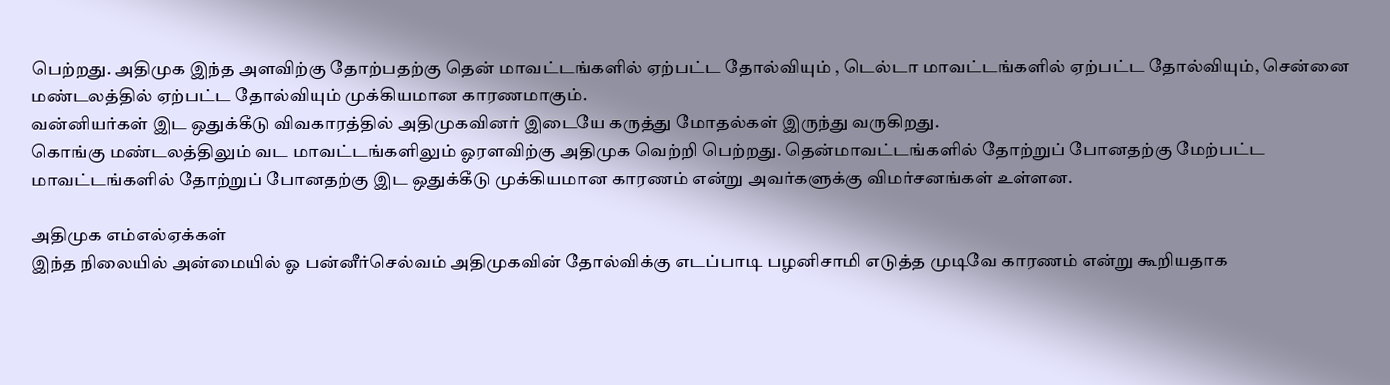பெற்றது. அதிமுக இந்த அளவிற்கு தோற்பதற்கு தென் மாவட்டங்களில் ஏற்பட்ட தோல்வியும் , டெல்டா மாவட்டங்களில் ஏற்பட்ட தோல்வியும், சென்னை மண்டலத்தில் ஏற்பட்ட தோல்வியும் முக்கியமான காரணமாகும்.
வன்னியர்கள் இட ஒதுக்கீடு விவகாரத்தில் அதிமுகவினர் இடையே கருத்து மோதல்கள் இருந்து வருகிறது.
கொங்கு மண்டலத்திலும் வட மாவட்டங்களிலும் ஓரளவிற்கு அதிமுக வெற்றி பெற்றது. தென்மாவட்டங்களில் தோற்றுப் போனதற்கு மேற்பட்ட மாவட்டங்களில் தோற்றுப் போனதற்கு இட ஒதுக்கீடு முக்கியமான காரணம் என்று அவர்களுக்கு விமர்சனங்கள் உள்ளன.

அதிமுக எம்எல்ஏக்கள்
இந்த நிலையில் அன்மையில் ஓ பன்னீர்செல்வம் அதிமுகவின் தோல்விக்கு எடப்பாடி பழனிசாமி எடுத்த முடிவே காரணம் என்று கூறியதாக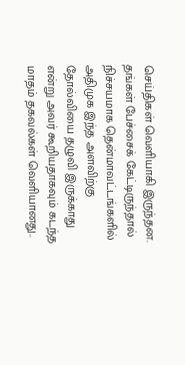செய்திகள் வெளியாகி இருந்தன. தங்கள் பேச்சைக் கேட்டிருந்தால் நிச்சயமாக தென்மாவட்டங்களில் அதிமுக இந்த அளவிற்கு தோல்வியை தழுவி இருக்காது என்று அவர் கூறியதாகவும் கடந்த மாதம் தகவல்கள் வெளியானது..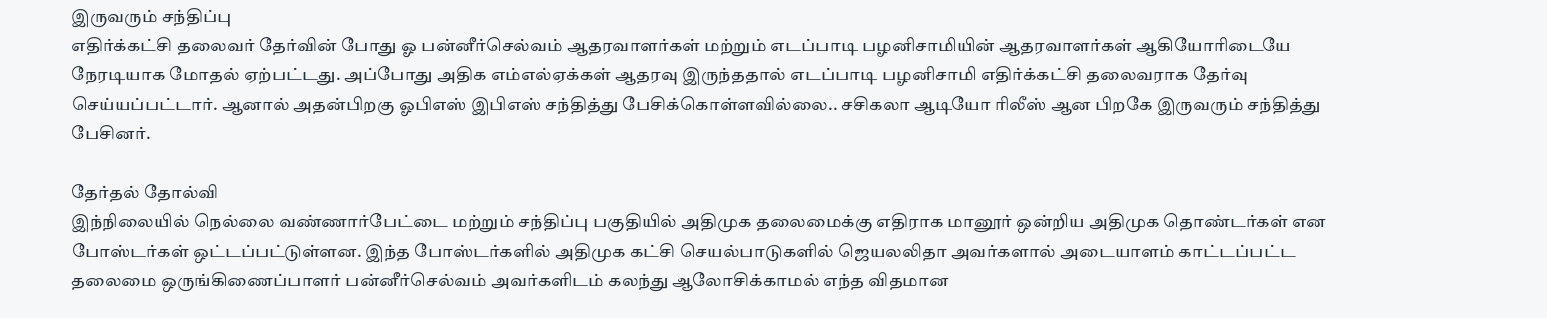இருவரும் சந்திப்பு
எதிர்க்கட்சி தலைவர் தேர்வின் போது ஓ பன்னீர்செல்வம் ஆதரவாளர்கள் மற்றும் எடப்பாடி பழனிசாமியின் ஆதரவாளர்கள் ஆகியோரிடையே நேரடியாக மோதல் ஏற்பட்டது. அப்போது அதிக எம்எல்ஏக்கள் ஆதரவு இருந்ததால் எடப்பாடி பழனிசாமி எதிர்க்கட்சி தலைவராக தேர்வு செய்யப்பட்டார். ஆனால் அதன்பிறகு ஓபிஎஸ் இபிஎஸ் சந்தித்து பேசிக்கொள்ளவில்லை.. சசிகலா ஆடியோ ரிலீஸ் ஆன பிறகே இருவரும் சந்தித்து பேசினர்.

தேர்தல் தோல்வி
இந்நிலையில் நெல்லை வண்ணார்பேட்டை மற்றும் சந்திப்பு பகுதியில் அதிமுக தலைமைக்கு எதிராக மானூர் ஒன்றிய அதிமுக தொண்டர்கள் என போஸ்டர்கள் ஒட்டப்பட்டுள்ளன. இந்த போஸ்டர்களில் அதிமுக கட்சி செயல்பாடுகளில் ஜெயலலிதா அவர்களால் அடையாளம் காட்டப்பட்ட தலைமை ஒருங்கிணைப்பாளர் பன்னீர்செல்வம் அவர்களிடம் கலந்து ஆலோசிக்காமல் எந்த விதமான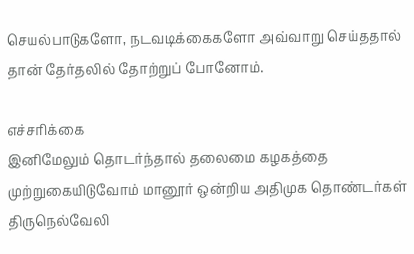செயல்பாடுகளோ, நடவடிக்கைகளோ அவ்வாறு செய்ததால் தான் தேர்தலில் தோற்றுப் போனோம்.

எச்சரிக்கை
இனிமேலும் தொடர்ந்தால் தலைமை கழகத்தை முற்றுகையிடுவோம் மானூர் ஒன்றிய அதிமுக தொண்டர்கள் திருநெல்வேலி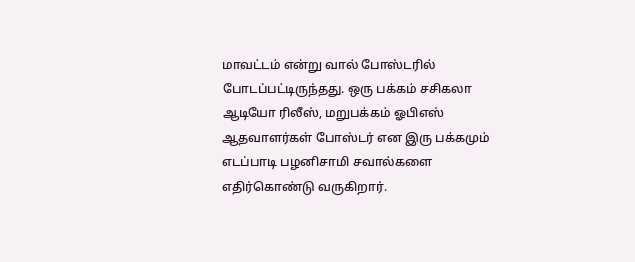மாவட்டம் என்று வால் போஸ்டரில் போடப்பட்டிருந்தது. ஒரு பக்கம் சசிகலா ஆடியோ ரிலீஸ், மறுபக்கம் ஓபிஎஸ் ஆதவாளர்கள் போஸ்டர் என இரு பக்கமும் எடப்பாடி பழனிசாமி சவால்களை எதிர்கொண்டு வருகிறார்.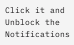Click it and Unblock the Notifications